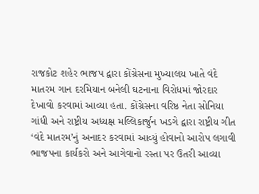રાજકોટ શહેર ભાજપ દ્વારા કોંગ્રેસના મુખ્યાલય ખાતે વંદે માતરમ ગાન દરમિયાન બનેલી ઘટનાના વિરોધમાં જોરદાર દેખાવો કરવામાં આવ્યા હતા. કોંગ્રેસના વરિષ્ઠ નેતા સોનિયા ગાંધી અને રાષ્ટ્રીય અધ્યક્ષ મલ્લિકાર્જુન ખડગે દ્વારા રાષ્ટ્રીય ગીત ‘વંદે માતરમ’નું અનાદર કરવામાં આવ્યું હોવાનો આરોપ લગાવી ભાજપના કાર્યકરો અને આગેવાનો રસ્તા પર ઉતરી આવ્યા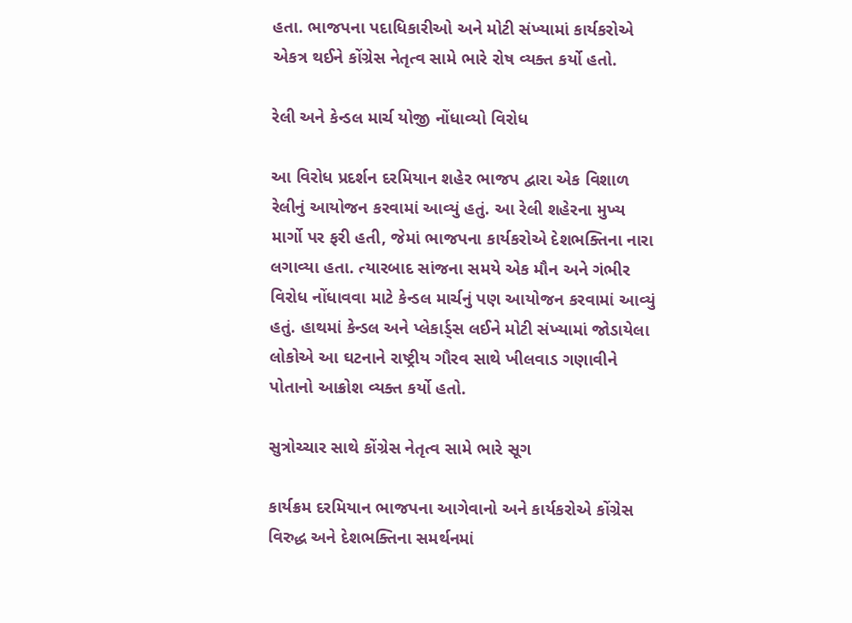હતા. ભાજપના પદાધિકારીઓ અને મોટી સંખ્યામાં કાર્યકરોએ એકત્ર થઈને કોંગ્રેસ નેતૃત્વ સામે ભારે રોષ વ્યક્ત કર્યો હતો.

રેલી અને કેન્ડલ માર્ચ યોજી નોંધાવ્યો વિરોધ

આ વિરોધ પ્રદર્શન દરમિયાન શહેર ભાજપ દ્વારા એક વિશાળ રેલીનું આયોજન કરવામાં આવ્યું હતું. આ રેલી શહેરના મુખ્ય માર્ગો પર ફરી હતી, જેમાં ભાજપના કાર્યકરોએ દેશભક્તિના નારા લગાવ્યા હતા. ત્યારબાદ સાંજના સમયે એક મૌન અને ગંભીર વિરોધ નોંધાવવા માટે કેન્ડલ માર્ચનું પણ આયોજન કરવામાં આવ્યું હતું. હાથમાં કેન્ડલ અને પ્લેકાર્ડ્સ લઈને મોટી સંખ્યામાં જોડાયેલા લોકોએ આ ઘટનાને રાષ્ટ્રીય ગૌરવ સાથે ખીલવાડ ગણાવીને પોતાનો આક્રોશ વ્યક્ત કર્યો હતો.

સુત્રોચ્ચાર સાથે કોંગ્રેસ નેતૃત્વ સામે ભારે સૂગ

કાર્યક્રમ દરમિયાન ભાજપના આગેવાનો અને કાર્યકરોએ કોંગ્રેસ વિરુદ્ધ અને દેશભક્તિના સમર્થનમાં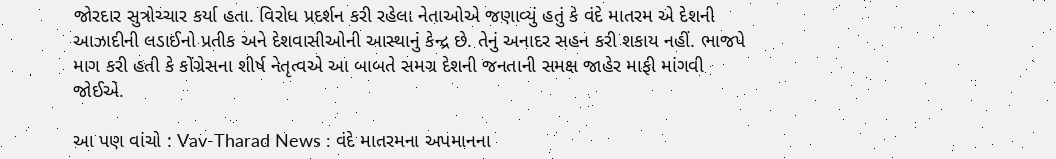જોરદાર સુત્રોચ્ચાર કર્યા હતા. વિરોધ પ્રદર્શન કરી રહેલા નેતાઓએ જણાવ્યું હતું કે વંદે માતરમ એ દેશની આઝાદીની લડાઈનો પ્રતીક અને દેશવાસીઓની આસ્થાનું કેન્દ્ર છે. તેનું અનાદર સહન કરી શકાય નહીં. ભાજપે માગ કરી હતી કે કોંગ્રેસના શીર્ષ નેતૃત્વએ આ બાબતે સમગ્ર દેશની જનતાની સમક્ષ જાહેર માફી માંગવી જોઈએ.

આ પણ વાંચો : Vav-Tharad News : વંદે માતરમના અપમાનના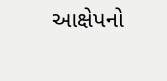આક્ષેપનો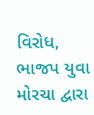વિરોધ, ભાજપ યુવા મોરચા દ્વારા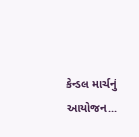કેન્ડલ માર્ચનું આયોજન...